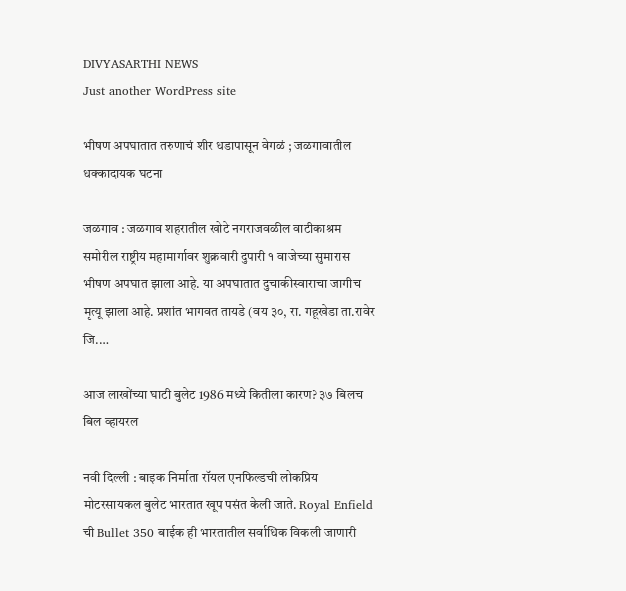DIVYASARTHI NEWS
Just another WordPress site

भीषण अपघातात तरुणाचं शीर धडापासून वेगळं ; जळगावातील धक्कादायक घटना

जळगाव : जळगाव शहरातील खोटे नगराजवळील वाटीकाश्रम समोरील राष्ट्रीय महामार्गावर शुक्रवारी दुपारी १ वाजेच्या सुमारास भीषण अपघात झाला आहे. या अपघातात दुचाकीस्वाराचा जागीच मृत्यू झाला आहे. प्रशांत भागवत तायडे (वय ३०, रा. गहूखेडा ता.रावेर जि.…

आज लाखोंच्या घाटी बुलेट 1986 मध्ये कितीला कारण? ३७ बिलच बिल व्हायरल

नवी दिल्ली : बाइक निर्माता रॉयल एनफिल्डची लोकप्रिय मोटरसायकल बुलेट भारतात खूप पसंत केली जाते. Royal Enfield ची Bullet 350 बाईक ही भारतातील सर्वाधिक विकली जाणारी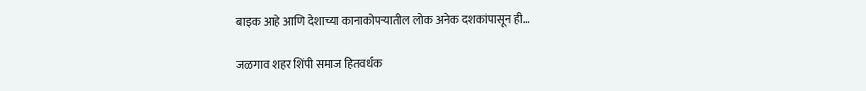बाइक आहे आणि देशाच्या कानाकोपऱ्यातील लोक अनेक दशकांपासून ही…

जळगाव शहर शिंपी समाज हितवर्धक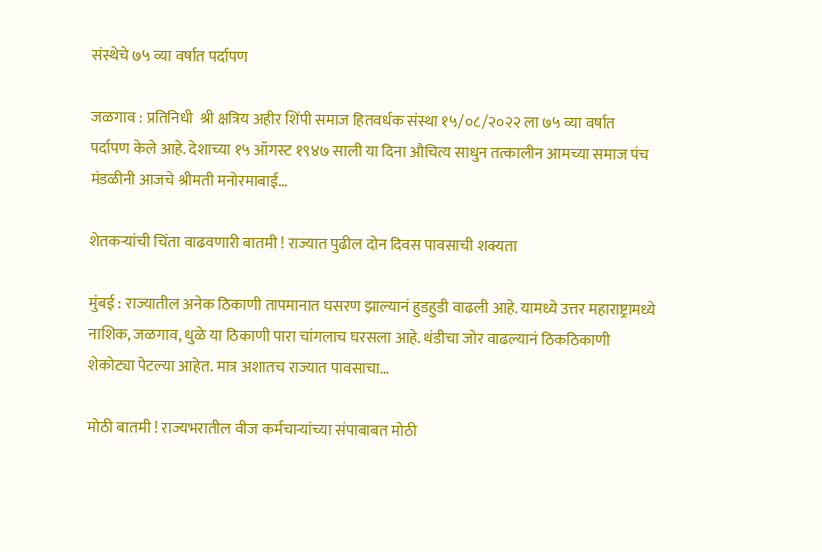संस्थेचे ७५ व्या वर्षात पर्दापण

जळगाव : प्रतिनिधी  श्री क्षत्रिय अहीर शिंपी समाज हितवर्धक संस्था १५/०८/२०२२ ला ७५ व्या वर्षात पर्दापण केले आहे. देशाच्या १५ ऑगस्ट १९४७ साली या दिना औचित्य साधुन तत्कालीन आमच्या समाज पंच मंडळीनी आजचे श्रीमती मनोरमाबाई…

शेतकऱ्यांची चिंता वाढवणारी बातमी ! राज्यात पुढील दोन दिवस पावसाची शक्यता

मुंबई : राज्यातील अनेक ठिकाणी तापमानात घसरण झाल्यानं हुडहुडी वाढली आहे. यामध्ये उत्तर महाराष्ट्रामध्ये नाशिक, जळगाव, धुळे या ठिकाणी पारा चांगलाच घरसला आहे. थंडीचा जोर वाढल्यानं ठिकठिकाणी शेकोट्या पेटल्या आहेत. मात्र अशातच राज्यात पावसाचा…

मोठी बातमी ! राज्यभरातील वीज कर्मचाऱ्यांच्या संपाबाबत मोठी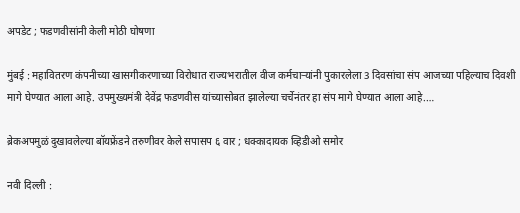अपडेट ; फडणवीसांनी केली मोठी घोषणा

मुंबई : महावितरण कंपनीच्या खासगीकरणाच्या विरोधात राज्यभरातील वीज कर्मचाऱ्यांनी पुकारलेला 3 दिवसांचा संप आजच्या पहिल्याच दिवशी मागे घेण्यात आला आहे. उपमुख्यमंत्री देवेंद्र फडणवीस यांच्यासोबत झालेल्या चर्चेनंतर हा संप मागे घेण्यात आला आहे.…

ब्रेकअपमुळं दुखावलेल्या बॉयफ्रेंडने तरुणीवर केले सपासप ६ वार ; धक्कादायक व्हिडीओ समोर

नवी दिल्ली :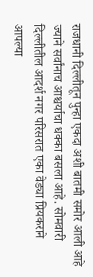राजधानी दिल्लीतून पुन्हा एकदा अशी बातमी समोर आली आहे ज्याने सर्वांनाच आश्चर्याचा धक्का बसला आहे. सोमवारी दिल्लीतील आदर्श नगर परिसरात एका वेड्या प्रियकराने आपल्या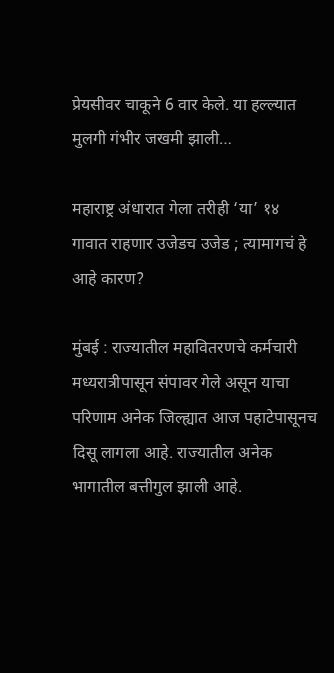प्रेयसीवर चाकूने 6 वार केले. या हल्ल्यात मुलगी गंभीर जखमी झाली…

महाराष्ट्र अंधारात गेला तरीही ‘या’ १४ गावात राहणार उजेडच उजेड ; त्यामागचं हे आहे कारण?

मुंबई : राज्यातील महावितरणचे कर्मचारी मध्यरात्रीपासून संपावर गेले असून याचा परिणाम अनेक जिल्ह्यात आज पहाटेपासूनच दिसू लागला आहे. राज्यातील अनेक भागातील बत्तीगुल झाली आहे.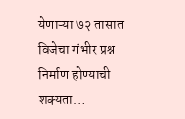येणाऱ्या ७२ तासात विजेचा गंभीर प्रश्न निर्माण होण्याची शक्यता…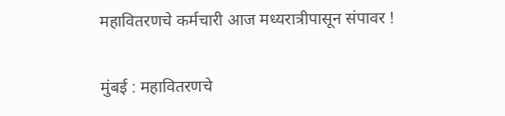महावितरणचे कर्मचारी आज मध्यरात्रीपासून संपावर !

मुंबई : महावितरणचे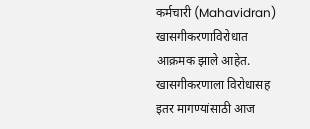कर्मचारी (Mahavidran) खासगीकरणाविरोधात आक्रमक झाले आहेत. खासगीकरणाला विरोधासह इतर मागण्यांसाठी आज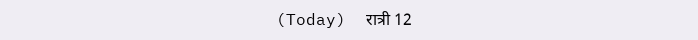(Today)  रात्री 12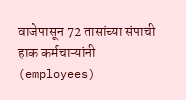वाजेपासून 72 तासांच्या संपाची हाक कर्मचाऱ्यांनी (employees)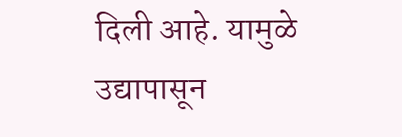दिली आहे. यामुळे उद्यापासून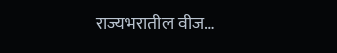राज्यभरातील वीज…